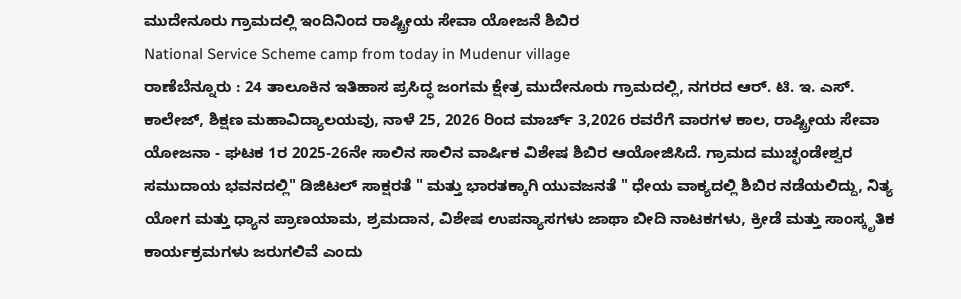ಮುದೇನೂರು ಗ್ರಾಮದಲ್ಲಿ ಇಂದಿನಿಂದ ರಾಷ್ಟ್ರೀಯ ಸೇವಾ ಯೋಜನೆ ಶಿಬಿರ
National Service Scheme camp from today in Mudenur village
ರಾಣೆಬೆನ್ನೂರು : 24 ತಾಲೂಕಿನ ಇತಿಹಾಸ ಪ್ರಸಿದ್ಧ ಜಂಗಮ ಕ್ಷೇತ್ರ ಮುದೇನೂರು ಗ್ರಾಮದಲ್ಲಿ, ನಗರದ ಆರ್. ಟಿ. ಇ. ಎಸ್. ಕಾಲೇಜ್, ಶಿಕ್ಷಣ ಮಹಾವಿದ್ಯಾಲಯವು, ನಾಳೆ 25, 2026 ರಿಂದ ಮಾರ್ಚ್ 3,2026 ರವರೆಗೆ ವಾರಗಳ ಕಾಲ, ರಾಷ್ಟ್ರೀಯ ಸೇವಾ ಯೋಜನಾ - ಘಟಕ 1ರ 2025-26ನೇ ಸಾಲಿನ ಸಾಲಿನ ವಾರ್ಷಿಕ ವಿಶೇಷ ಶಿಬಿರ ಆಯೋಜಿಸಿದೆ. ಗ್ರಾಮದ ಮುಚ್ಛಂಡೇಶ್ವರ ಸಮುದಾಯ ಭವನದಲ್ಲಿ" ಡಿಜಿಟಲ್ ಸಾಕ್ಷರತೆ " ಮತ್ತು ಭಾರತಕ್ಕಾಗಿ ಯುವಜನತೆ " ಧೇಯ ವಾಕ್ಯದಲ್ಲಿ ಶಿಬಿರ ನಡೆಯಲಿದ್ದು, ನಿತ್ಯ ಯೋಗ ಮತ್ತು ಧ್ಯಾನ ಪ್ರಾಣಯಾಮ, ಶ್ರಮದಾನ, ವಿಶೇಷ ಉಪನ್ಯಾಸಗಳು ಜಾಥಾ ಬೀದಿ ನಾಟಕಗಳು, ಕ್ರೀಡೆ ಮತ್ತು ಸಾಂಸ್ಕೃತಿಕ ಕಾರ್ಯಕ್ರಮಗಳು ಜರುಗಲಿವೆ ಎಂದು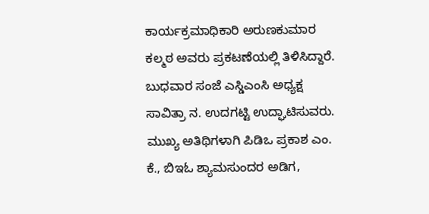ಕಾರ್ಯಕ್ರಮಾಧಿಕಾರಿ ಅರುಣಕುಮಾರ ಕಲ್ಮಠ ಅವರು ಪ್ರಕಟಣೆಯಲ್ಲಿ ತಿಳಿಸಿದ್ದಾರೆ. ಬುಧವಾರ ಸಂಜೆ ಎಸ್ಡಿಎಂಸಿ ಅಧ್ಯಕ್ಷ ಸಾವಿತ್ರಾ ನ. ಉದಗಟ್ಟಿ ಉದ್ಘಾಟಿಸುವರು. ಮುಖ್ಯ ಅತಿಥಿಗಳಾಗಿ ಪಿಡಿಒ ಪ್ರಕಾಶ ಎಂ. ಕೆ., ಬಿಇಓ ಶ್ಯಾಮಸುಂದರ ಅಡಿಗ,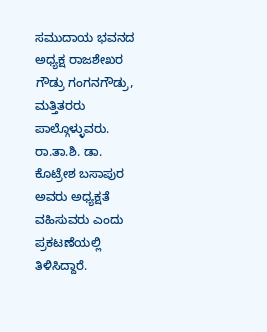ಸಮುದಾಯ ಭವನದ ಅಧ್ಯಕ್ಷ ರಾಜಶೇಖರ ಗೌಡ್ರು ಗಂಗನಗೌಡ್ರು, ಮತ್ತಿತರರು ಪಾಲ್ಗೊಳ್ಳುವರು. ರಾ.ತಾ.ಶಿ. ಡಾ. ಕೊಟ್ರೇಶ ಬಸಾಪುರ ಅವರು ಅಧ್ಯಕ್ಷತೆ ವಹಿಸುವರು ಎಂದು ಪ್ರಕಟಣೆಯಲ್ಲಿ ತಿಳಿಸಿದ್ದಾರೆ.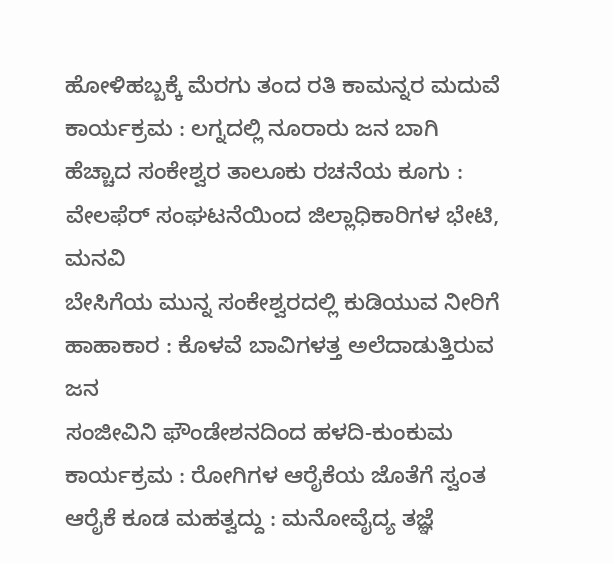ಹೋಳಿಹಬ್ಬಕ್ಕೆ ಮೆರಗು ತಂದ ರತಿ ಕಾಮನ್ನರ ಮದುವೆ ಕಾರ್ಯಕ್ರಮ : ಲಗ್ನದಲ್ಲಿ ನೂರಾರು ಜನ ಬಾಗಿ
ಹೆಚ್ಚಾದ ಸಂಕೇಶ್ವರ ತಾಲೂಕು ರಚನೆಯ ಕೂಗು : ವೇಲಫೆರ್ ಸಂಘಟನೆಯಿಂದ ಜಿಲ್ಲಾಧಿಕಾರಿಗಳ ಭೇಟಿ, ಮನವಿ
ಬೇಸಿಗೆಯ ಮುನ್ನ ಸಂಕೇಶ್ವರದಲ್ಲಿ ಕುಡಿಯುವ ನೀರಿಗೆ ಹಾಹಾಕಾರ : ಕೊಳವೆ ಬಾವಿಗಳತ್ತ ಅಲೆದಾಡುತ್ತಿರುವ ಜನ
ಸಂಜೀವಿನಿ ಫೌಂಡೇಶನದಿಂದ ಹಳದಿ-ಕುಂಕುಮ ಕಾರ್ಯಕ್ರಮ : ರೋಗಿಗಳ ಆರೈಕೆಯ ಜೊತೆಗೆ ಸ್ವಂತ ಆರೈಕೆ ಕೂಡ ಮಹತ್ವದ್ದು : ಮನೋವೈದ್ಯ ತಜ್ಞೆ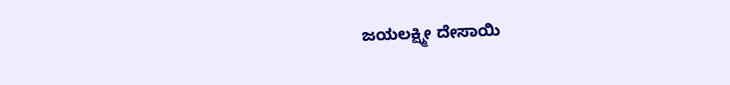ಜಯಲಕ್ಷ್ಮೀ ದೇಸಾಯಿ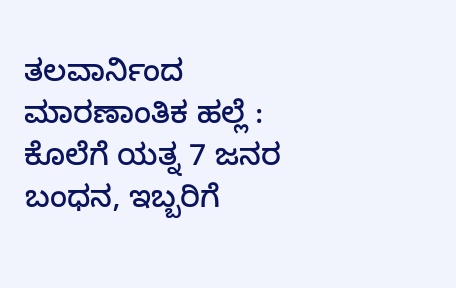ತಲವಾರ್ನಿಂದ ಮಾರಣಾಂತಿಕ ಹಲ್ಲೆ : ಕೊಲೆಗೆ ಯತ್ನ 7 ಜನರ ಬಂಧನ, ಇಬ್ಬರಿಗೆ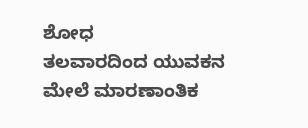ಶೋಧ
ತಲವಾರದಿಂದ ಯುವಕನ ಮೇಲೆ ಮಾರಣಾಂತಿಕ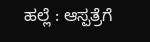ಹಲ್ಲೆ : ಆಸ್ಪತ್ರೆಗೆ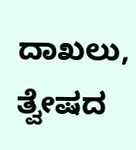ದಾಖಲು, ತ್ವೇಷದ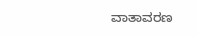ವಾತಾವರಣ